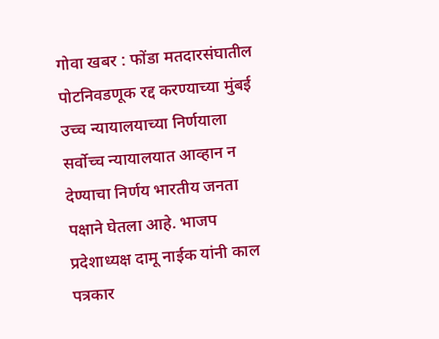गोवा खबर : फोंडा मतदारसंघातील पोटनिवडणूक रद्द करण्याच्या मुंबई उच्च न्यायालयाच्या निर्णयाला सर्वोच्च न्यायालयात आव्हान न देण्याचा निर्णय भारतीय जनता पक्षाने घेतला आहे. भाजप प्रदेशाध्यक्ष दामू नाईक यांनी काल पत्रकार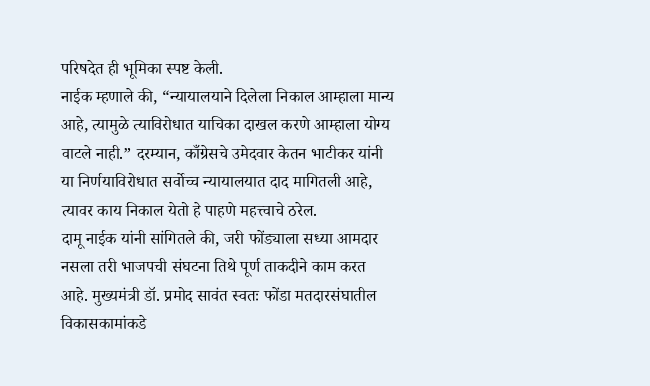परिषदेत ही भूमिका स्पष्ट केली.
नाईक म्हणाले की, “न्यायालयाने दिलेला निकाल आम्हाला मान्य आहे, त्यामुळे त्याविरोधात याचिका दाखल करणे आम्हाला योग्य वाटले नाही.” दरम्यान, काँग्रेसचे उमेदवार केतन भाटीकर यांनी या निर्णयाविरोधात सर्वोच्च न्यायालयात दाद मागितली आहे, त्यावर काय निकाल येतो हे पाहणे महत्त्वाचे ठरेल.
दामू नाईक यांनी सांगितले की, जरी फोंड्याला सध्या आमदार नसला तरी भाजपची संघटना तिथे पूर्ण ताकदीने काम करत आहे. मुख्यमंत्री डॉ. प्रमोद सावंत स्वतः फोंडा मतदारसंघातील विकासकामांकडे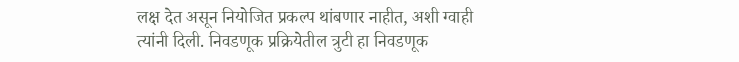लक्ष देत असून नियोजित प्रकल्प थांबणार नाहीत, अशी ग्वाही त्यांनी दिली. निवडणूक प्रक्रियेतील त्रुटी हा निवडणूक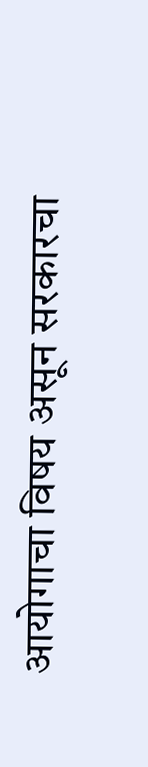आयोगाचा विषय असून सरकारचा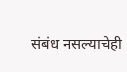संबंध नसल्याचेही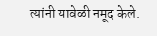त्यांनी यावेळी नमूद केले.